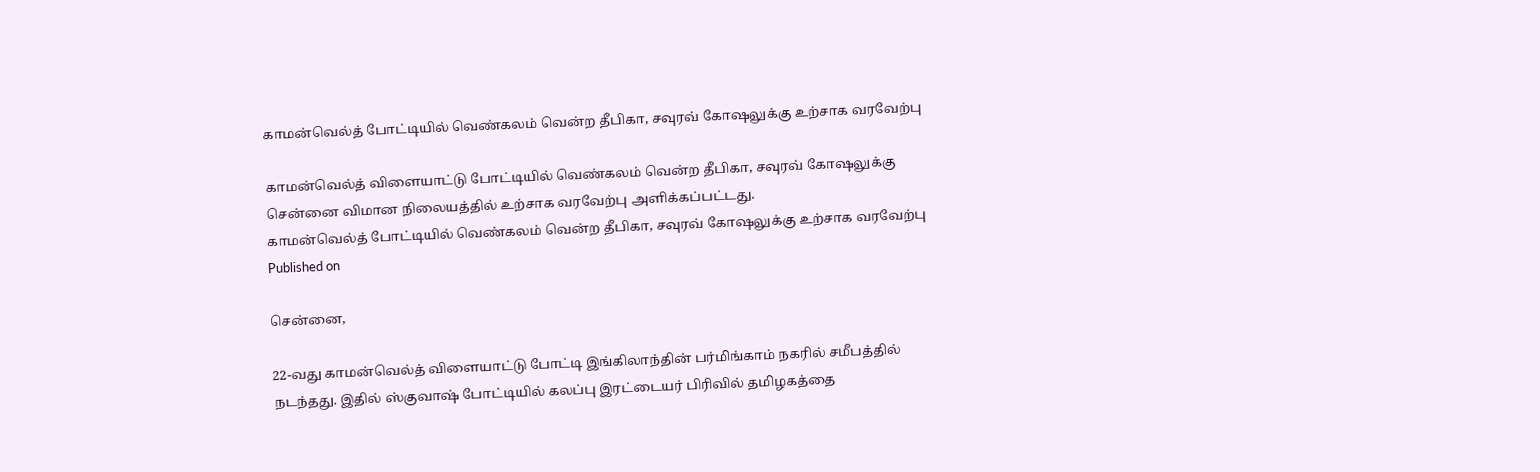காமன்வெல்த் போட்டியில் வெண்கலம் வென்ற தீபிகா, சவுரவ் கோஷலுக்கு உற்சாக வரவேற்பு

காமன்வெல்த் விளையாட்டு போட்டியில் வெண்கலம் வென்ற தீபிகா, சவுரவ் கோஷலுக்கு சென்னை விமான நிலையத்தில் உற்சாக வரவேற்பு அளிக்கப்பட்டது.
காமன்வெல்த் போட்டியில் வெண்கலம் வென்ற தீபிகா, சவுரவ் கோஷலுக்கு உற்சாக வரவேற்பு
Published on

சென்னை,

22-வது காமன்வெல்த் விளையாட்டு போட்டி இங்கிலாந்தின் பர்மிங்காம் நகரில் சமீபத்தில் நடந்தது. இதில் ஸ்குவாஷ் போட்டியில் கலப்பு இரட்டையர் பிரிவில் தமிழகத்தை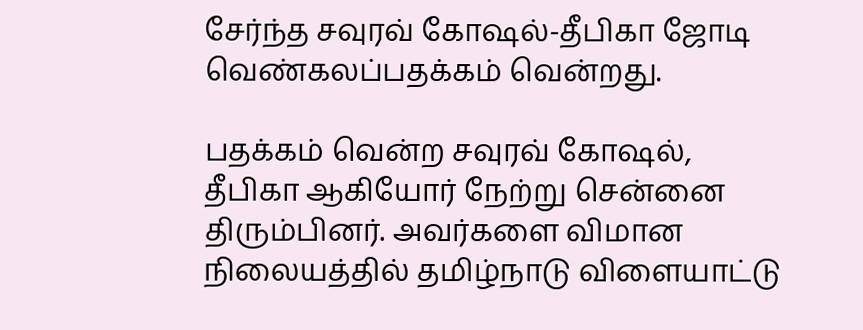சேர்ந்த சவுரவ் கோஷல்-தீபிகா ஜோடி வெண்கலப்பதக்கம் வென்றது.

பதக்கம் வென்ற சவுரவ் கோஷல், தீபிகா ஆகியோர் நேற்று சென்னை திரும்பினர். அவர்களை விமான நிலையத்தில் தமிழ்நாடு விளையாட்டு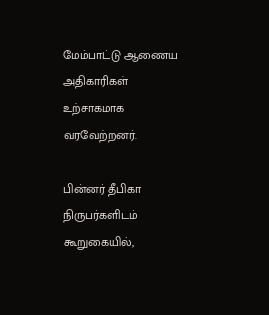மேம்பாட்டு ஆணைய அதிகாரிகள் உற்சாகமாக வரவேற்றனர்.

பின்னர் தீபிகா நிருபர்களிடம் கூறுகையில்,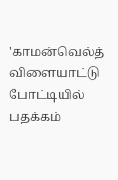'காமன்வெல்த் விளையாட்டு போட்டியில் பதக்கம்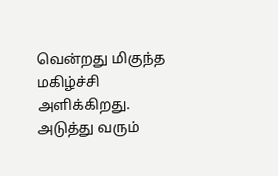வென்றது மிகுந்த மகிழ்ச்சி அளிக்கிறது. அடுத்து வரும்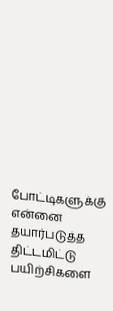போட்டிகளுக்கு என்னை தயார்படுத்த திட்டமிட்டு பயிற்சிகளை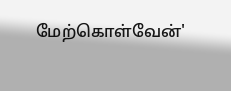மேற்கொள்வேன்'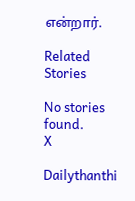என்றார்.

Related Stories

No stories found.
X

Dailythanthi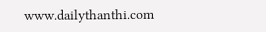www.dailythanthi.com